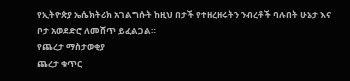የኢትዮጵያ ኤሴክትሪክ አገልግሱት ከዚህ በታች የተዘረዘሩትን ንብረቶች ባሉበት ሁኔታ እና ቦታ አወደድሮ ለመሸጥ ይፈልጋል።
የጨረታ ማስታወቂያ
ጨረታ ቁጥር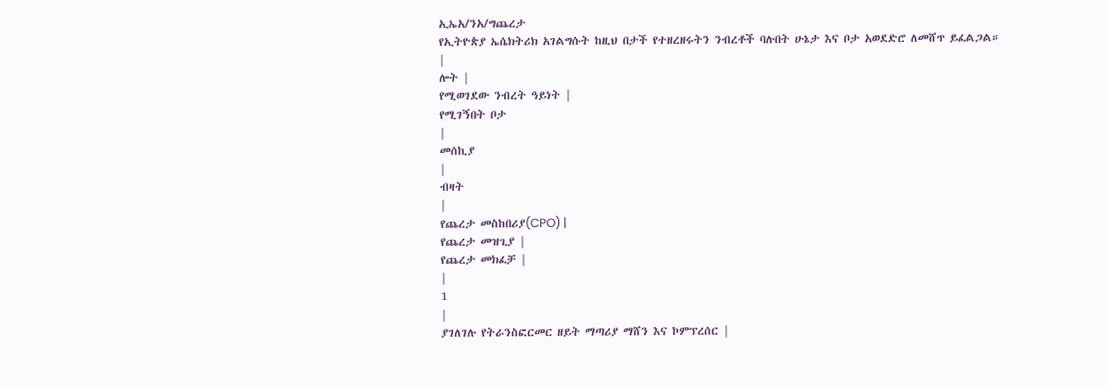ኢኤአ/ንአ/ግጨረታ
የኢትዮጵያ ኤሴክትሪክ አገልግሱት ከዚህ በታች የተዘረዘሩትን ንብረቶች ባሉበት ሁኔታ እና ቦታ አወደድሮ ለመሸጥ ይፈልጋል።
|
ሎት |
የሚወገደው ንብረት ዓይነት |
የሚገኝበት ቦታ
|
መሰኪያ
|
ብዛት
|
የጨረታ መስከበሪያ(CPO) |
የጨረታ መዝጊያ |
የጨረታ መክፈቻ |
|
1
|
ያገለገሉ የትራንስፎርመር ዘይት ማጣሪያ ማሸን እና ኮምፕረሰር |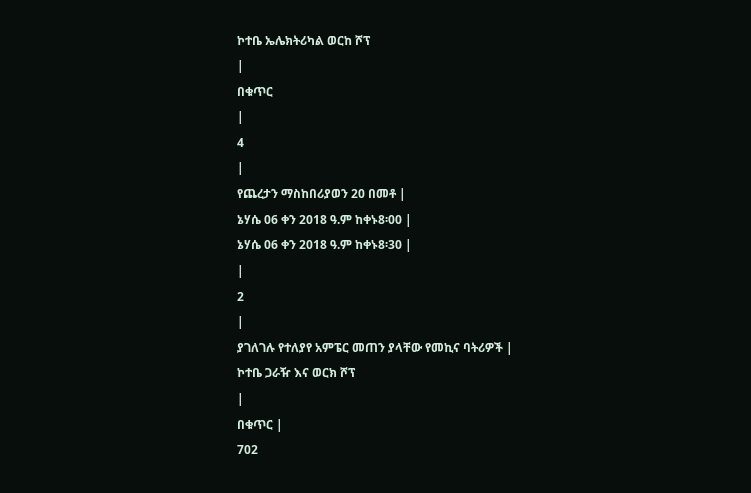ኮተቤ ኤሌክትሪካል ወርከ ሾፕ
|
በቁጥር
|
4
|
የጨረታን ማስከበሪያወን 20 በመቶ |
ኔሃሴ 06 ቀን 2018 ዓ.ም ከቀኑ8፡00 |
ኔሃሴ 06 ቀን 2018 ዓ.ም ከቀኑ8፡30 |
|
2
|
ያገለገሉ የተለያየ አምፔር መጠን ያላቸው የመኪና ባትሪዎች |
ኮተቤ ጋራዥ እና ወርክ ሾፕ
|
በቁጥር |
702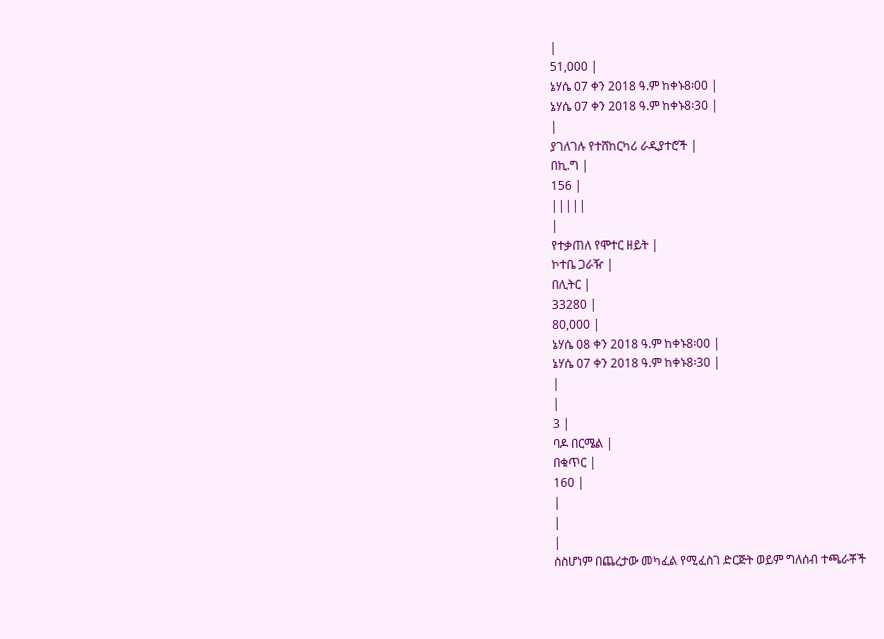|
51,000 |
ኔሃሴ 07 ቀን 2018 ዓ.ም ከቀኑ8፡00 |
ኔሃሴ 07 ቀን 2018 ዓ.ም ከቀኑ8፡30 |
|
ያገለገሉ የተሸከርካሪ ራዲያተሮች |
በኪ.ግ |
156 |
|||||
|
የተቃጠለ የሞተር ዘይት |
ኮተቤ ጋራዥ |
በሊትር |
33280 |
80,000 |
ኔሃሴ 08 ቀን 2018 ዓ.ም ከቀኑ8፡00 |
ኔሃሴ 07 ቀን 2018 ዓ.ም ከቀኑ8፡30 |
|
|
3 |
ባዶ በርሜል |
በቁጥር |
160 |
|
|
|
ስስሆነም በጨረታው መካፈል የሚፈስገ ድርጅት ወይም ግለሰብ ተጫራቾች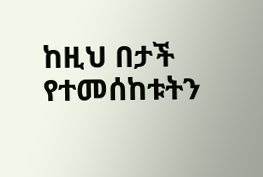ከዚህ በታች የተመሰከቱትን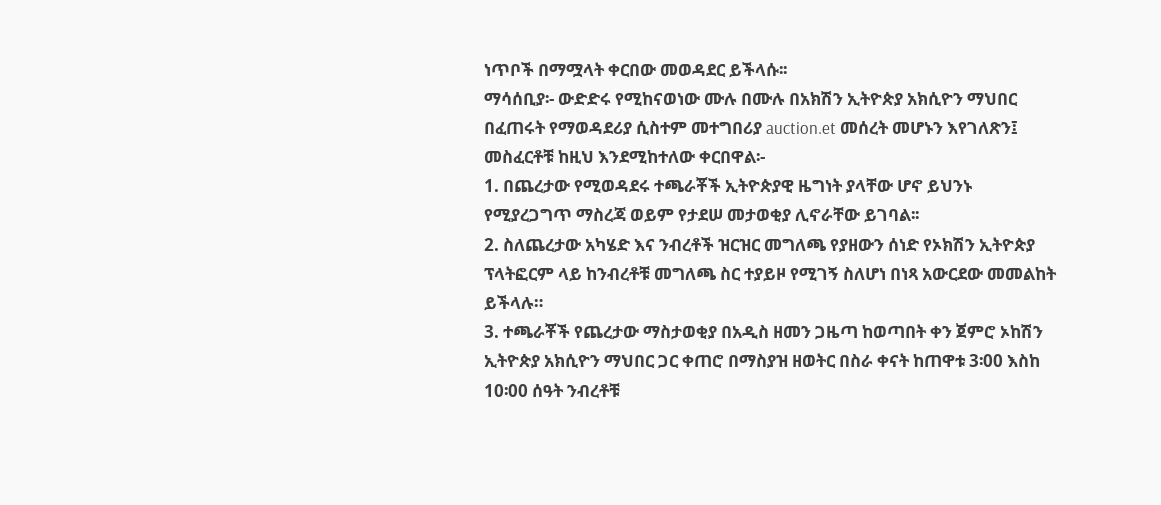ነጥቦች በማሟላት ቀርበው መወዳደር ይችላሱ፡፡
ማሳሰቢያ፡- ውድድሩ የሚከናወነው ሙሉ በሙሉ በአክሽን ኢትዮጵያ አክሲዮን ማህበር በፈጠሩት የማወዳደሪያ ሲስተም መተግበሪያ auction.et መሰረት መሆኑን እየገለጽን፤ መስፈርቶቹ ከዚህ እንደሚከተለው ቀርበዋል፡-
1. በጨረታው የሚወዳደሩ ተጫራቾች ኢትዮጵያዊ ዜግነት ያላቸው ሆኖ ይህንኑ የሚያረጋግጥ ማስረጃ ወይም የታደሠ መታወቂያ ሊኖራቸው ይገባል፡፡
2. ስለጨረታው አካሄድ እና ንብረቶች ዝርዝር መግለጫ የያዘውን ሰነድ የኦክሽን ኢትዮጵያ ፕላትፎርም ላይ ከንብረቶቹ መግለጫ ስር ተያይዞ የሚገኝ ስለሆነ በነጻ አውርደው መመልከት ይችላሉ።
3. ተጫራቾች የጨረታው ማስታወቂያ በአዲስ ዘመን ጋዜጣ ከወጣበት ቀን ጀምሮ ኦከሽን ኢትዮጵያ አክሲዮን ማህበር ጋር ቀጠሮ በማስያዝ ዘወትር በስራ ቀናት ከጠዋቱ 3፡00 እስከ 10፡00 ሰዓት ንብረቶቹ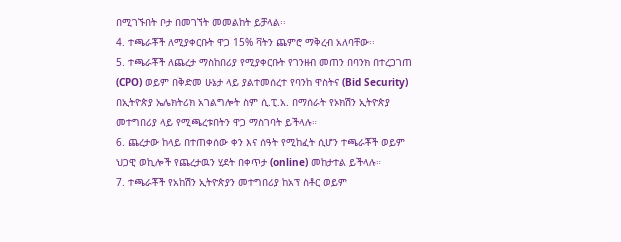በሚገኙበት ቦታ በመገኘት መመልከት ይቻላል፡፡
4. ተጫራቾች ለሚያቀርቡት ዋጋ 15% ቫትን ጨምሮ ማቅረብ አለባቸው፡፡
5. ተጫራቾች ለጨረታ ማስከበሪያ የሚያቀርቡት የገንዘብ መጠን በባንክ በተረጋገጠ (CPO) ወይም በቅድመ ሁኔታ ላይ ያልተመሰረተ የባንከ ዋስትና (Bid Security) በኢትዮጵያ ኤሌክትሪክ አገልግሎት ስም ሲ.ፒ.አ. በማሰራት የኦክሽን ኢትዮጵያ መተግበሪያ ላይ የሚጫረቱበትን ዋጋ ማስገባት ይችላሉ።
6. ጨረታው ከላይ በተጠቀሰው ቀን እና ሰዓት የሚከፈት ሲሆን ተጫራቾች ወይም ህጋዊ ወኪሎች የጨረታዉን ሂደት በቀጥታ (online) መከታተል ይችላሉ።
7. ተጫራቾች የአከሽን ኢትዮጵያን መተግበሪያ ከአፕ ስቶር ወይም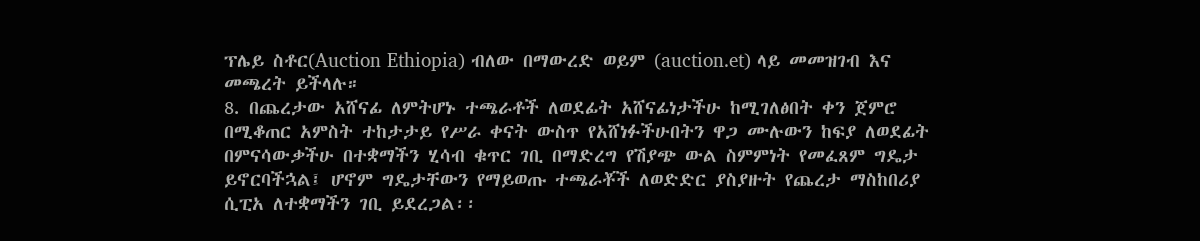ፕሌይ ስቶር(Auction Ethiopia) ብለው በማውረድ ወይም (auction.et) ላይ መመዝገብ እና መጫረት ይችላሉ።
8. በጨረታው አሸናፊ ለምትሆኑ ተጫራቶች ለወደፊት አሸናፊነታችሁ ከሚገለፅበት ቀን ጀምሮ በሚቆጠር አምስት ተከታታይ የሥራ ቀናት ውስጥ የአሸነፉችሁበትን ዋጋ ሙሉውን ከፍያ ለወደፊት በምናሳውቃችሁ በተቋማችን ሂሳብ ቁጥር ገቢ በማድረግ የሽያጭ ውል ስምምነት የመፈጸም ግዴታ ይኖርባችኋል፤ ሆኖም ግዴታቸውን የማይወጡ ተጫራቾች ለወድድር ያስያዙት የጨረታ ማስከበሪያ ሲፒአ ለተቋማችን ገቢ ይደረጋል፡፡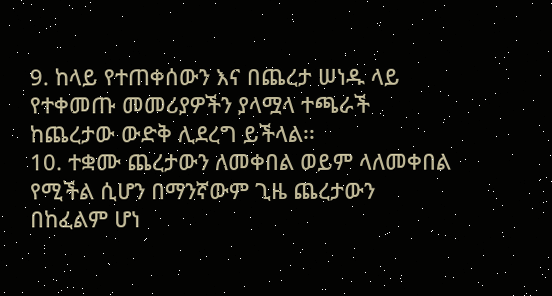9. ከላይ የተጠቀሰውን እና በጨረታ ሠነዱ ላይ የተቀመጡ መመሪያዎችን ያላሟላ ተጫራች ከጨረታው ውድቅ ሊደረግ ይችላል፡፡
10. ተቋሙ ጨረታውን ለመቀበል ወይም ላለመቀበል የሚችል ሲሆን በማንኛውም ጊዜ ጨረታውን በከፈልም ሆነ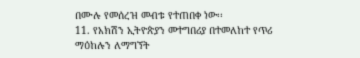በሙሉ የመሰረዝ መብቱ የተጠበቀ ነው፡፡
11. የአክሽን ኢትዮጵያን መተግበሪያ በተመለከተ የጥሪ ማዕከሉን ለማግኘት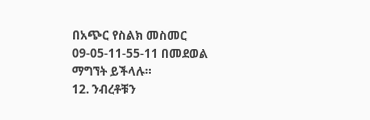በአጭር የስልክ መስመር 09-05-11-55-11 በመደወል ማግኘት ይችላሉ።
12. ንብረቶቹን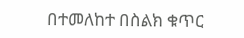በተመለከተ በስልክ ቁጥር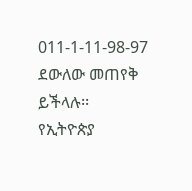011-1-11-98-97 ደውለው መጠየቅ ይችላሉ፡፡
የኢትዮጵያ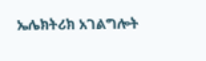ኤሌክትሪክ አገልግሎት